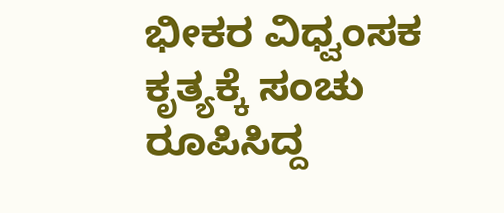ಭೀಕರ ವಿಧ್ವಂಸಕ ಕೃತ್ಯಕ್ಕೆ ಸಂಚು ರೂಪಿಸಿದ್ದ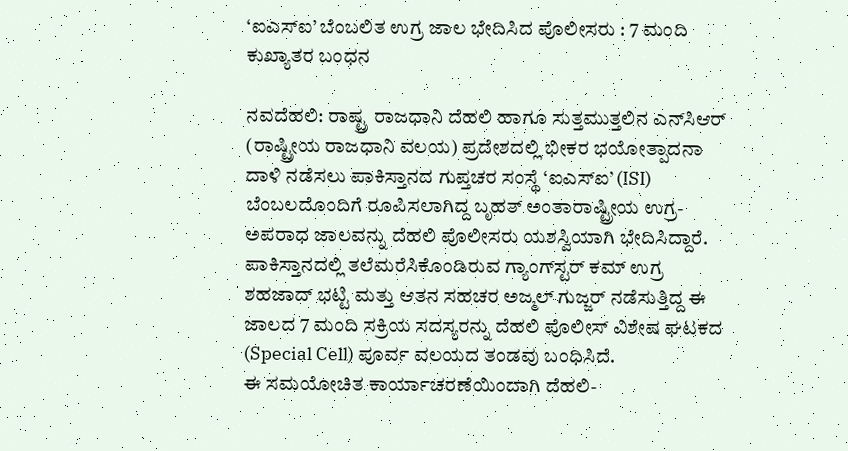‘ಐಎಸ್‌ಐ’ ಬೆಂಬಲಿತ ಉಗ್ರ ಜಾಲ ಭೇದಿಸಿದ ಪೊಲೀಸರು : 7 ಮಂದಿ ಕುಖ್ಯಾತರ ಬಂಧನ

ನವದೆಹಲಿ: ರಾಷ್ಟ್ರ ರಾಜಧಾನಿ ದೆಹಲಿ ಹಾಗೂ ಸುತ್ತಮುತ್ತಲಿನ ಎನ್‌ಸಿಆರ್ (ರಾಷ್ಟ್ರೀಯ ರಾಜಧಾನಿ ವಲಯ) ಪ್ರದೇಶದಲ್ಲಿ ಭೀಕರ ಭಯೋತ್ಪಾದನಾ ದಾಳಿ ನಡೆಸಲು ಪಾಕಿಸ್ತಾನದ ಗುಪ್ತಚರ ಸಂಸ್ಥೆ ‘ಐಎಸ್‌ಐ’ (ISI) ಬೆಂಬಲದೊಂದಿಗೆ ರೂಪಿಸಲಾಗಿದ್ದ ಬೃಹತ್ ಅಂತಾರಾಷ್ಟ್ರೀಯ ಉಗ್ರ-ಅಪರಾಧ ಜಾಲವನ್ನು ದೆಹಲಿ ಪೊಲೀಸರು ಯಶಸ್ವಿಯಾಗಿ ಭೇದಿಸಿದ್ದಾರೆ. ಪಾಕಿಸ್ತಾನದಲ್ಲಿ ತಲೆಮರೆಸಿಕೊಂಡಿರುವ ಗ್ಯಾಂಗ್‌ಸ್ಟರ್ ಕಮ್ ಉಗ್ರ ಶಹಜಾದ್ ಭಟ್ಟಿ ಮತ್ತು ಆತನ ಸಹಚರ ಅಜ್ಮಲ್ ಗುಜ್ಜರ್ ನಡೆಸುತ್ತಿದ್ದ ಈ ಜಾಲದ 7 ಮಂದಿ ಸಕ್ರಿಯ ಸದಸ್ಯರನ್ನು ದೆಹಲಿ ಪೊಲೀಸ್ ವಿಶೇಷ ಘಟಕದ (Special Cell) ಪೂರ್ವ ವಲಯದ ತಂಡವು ಬಂಧಿಸಿದೆ.
ಈ ಸಮಯೋಚಿತ ಕಾರ್ಯಾಚರಣೆಯಿಂದಾಗಿ ದೆಹಲಿ-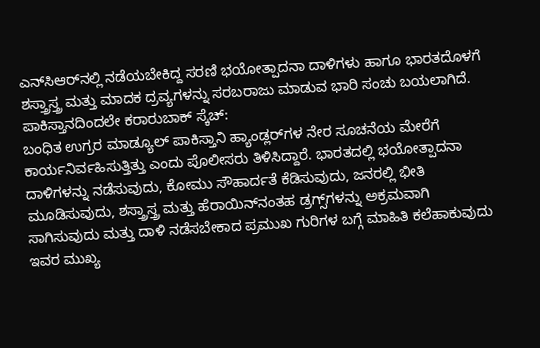ಎನ್‌ಸಿಆರ್‌ನಲ್ಲಿ ನಡೆಯಬೇಕಿದ್ದ ಸರಣಿ ಭಯೋತ್ಪಾದನಾ ದಾಳಿಗಳು ಹಾಗೂ ಭಾರತದೊಳಗೆ ಶಸ್ತ್ರಾಸ್ತ್ರ ಮತ್ತು ಮಾದಕ ದ್ರವ್ಯಗಳನ್ನು ಸರಬರಾಜು ಮಾಡುವ ಭಾರಿ ಸಂಚು ಬಯಲಾಗಿದೆ.
ಪಾಕಿಸ್ತಾನದಿಂದಲೇ ಕರಾರುಬಾಕ್ ಸ್ಕೆಚ್:
ಬಂಧಿತ ಉಗ್ರರ ಮಾಡ್ಯೂಲ್ ಪಾಕಿಸ್ತಾನಿ ಹ್ಯಾಂಡ್ಲರ್‌ಗಳ ನೇರ ಸೂಚನೆಯ ಮೇರೆಗೆ ಕಾರ್ಯನಿರ್ವಹಿಸುತ್ತಿತ್ತು ಎಂದು ಪೊಲೀಸರು ತಿಳಿಸಿದ್ದಾರೆ. ಭಾರತದಲ್ಲಿ ಭಯೋತ್ಪಾದನಾ ದಾಳಿಗಳನ್ನು ನಡೆಸುವುದು, ಕೋಮು ಸೌಹಾರ್ದತೆ ಕೆಡಿಸುವುದು, ಜನರಲ್ಲಿ ಭೀತಿ ಮೂಡಿಸುವುದು, ಶಸ್ತ್ರಾಸ್ತ್ರ ಮತ್ತು ಹೆರಾಯಿನ್‌ನಂತಹ ಡ್ರಗ್ಸ್‌ಗಳನ್ನು ಅಕ್ರಮವಾಗಿ ಸಾಗಿಸುವುದು ಮತ್ತು ದಾಳಿ ನಡೆಸಬೇಕಾದ ಪ್ರಮುಖ ಗುರಿಗಳ ಬಗ್ಗೆ ಮಾಹಿತಿ ಕಲೆಹಾಕುವುದು ಇವರ ಮುಖ್ಯ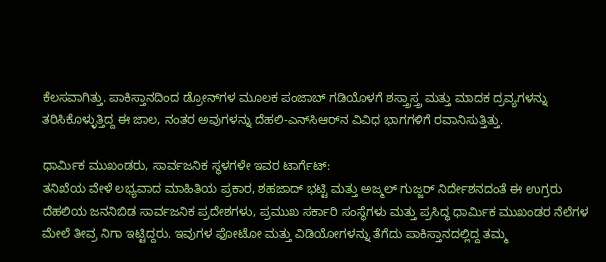ಕೆಲಸವಾಗಿತ್ತು. ಪಾಕಿಸ್ತಾನದಿಂದ ಡ್ರೋನ್‌ಗಳ ಮೂಲಕ ಪಂಜಾಬ್ ಗಡಿಯೊಳಗೆ ಶಸ್ತ್ರಾಸ್ತ್ರ ಮತ್ತು ಮಾದಕ ದ್ರವ್ಯಗಳನ್ನು ತರಿಸಿಕೊಳ್ಳುತ್ತಿದ್ದ ಈ ಜಾಲ, ನಂತರ ಅವುಗಳನ್ನು ದೆಹಲಿ-ಎನ್‌ಸಿಆರ್‌ನ ವಿವಿಧ ಭಾಗಗಳಿಗೆ ರವಾನಿಸುತ್ತಿತ್ತು.

ಧಾರ್ಮಿಕ ಮುಖಂಡರು, ಸಾರ್ವಜನಿಕ ಸ್ಥಳಗಳೇ ಇವರ ಟಾರ್ಗೆಟ್:
ತನಿಖೆಯ ವೇಳೆ ಲಭ್ಯವಾದ ಮಾಹಿತಿಯ ಪ್ರಕಾರ, ಶಹಜಾದ್ ಭಟ್ಟಿ ಮತ್ತು ಅಜ್ಮಲ್ ಗುಜ್ಜರ್ ನಿರ್ದೇಶನದಂತೆ ಈ ಉಗ್ರರು ದೆಹಲಿಯ ಜನನಿಬಿಡ ಸಾರ್ವಜನಿಕ ಪ್ರದೇಶಗಳು, ಪ್ರಮುಖ ಸರ್ಕಾರಿ ಸಂಸ್ಥೆಗಳು ಮತ್ತು ಪ್ರಸಿದ್ಧ ಧಾರ್ಮಿಕ ಮುಖಂಡರ ನೆಲೆಗಳ ಮೇಲೆ ತೀವ್ರ ನಿಗಾ ಇಟ್ಟಿದ್ದರು. ಇವುಗಳ ಫೋಟೋ ಮತ್ತು ವಿಡಿಯೋಗಳನ್ನು ತೆಗೆದು ಪಾಕಿಸ್ತಾನದಲ್ಲಿದ್ದ ತಮ್ಮ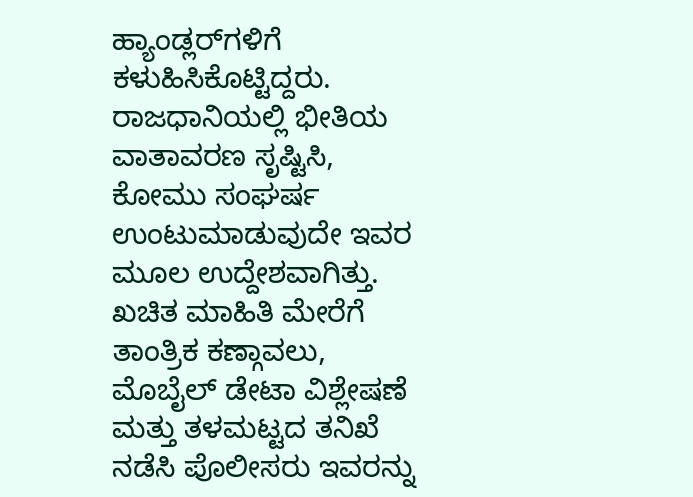ಹ್ಯಾಂಡ್ಲರ್‌ಗಳಿಗೆ ಕಳುಹಿಸಿಕೊಟ್ಟಿದ್ದರು. ರಾಜಧಾನಿಯಲ್ಲಿ ಭೀತಿಯ ವಾತಾವರಣ ಸೃಷ್ಟಿಸಿ, ಕೋಮು ಸಂಘರ್ಷ ಉಂಟುಮಾಡುವುದೇ ಇವರ ಮೂಲ ಉದ್ದೇಶವಾಗಿತ್ತು. ಖಚಿತ ಮಾಹಿತಿ ಮೇರೆಗೆ ತಾಂತ್ರಿಕ ಕಣ್ಗಾವಲು, ಮೊಬೈಲ್ ಡೇಟಾ ವಿಶ್ಲೇಷಣೆ ಮತ್ತು ತಳಮಟ್ಟದ ತನಿಖೆ ನಡೆಸಿ ಪೊಲೀಸರು ಇವರನ್ನು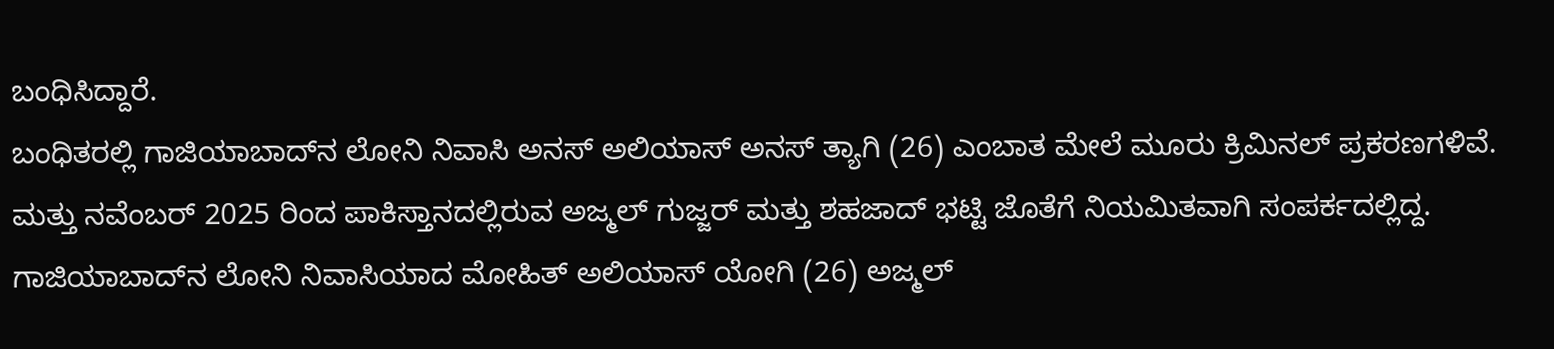ಬಂಧಿಸಿದ್ದಾರೆ.
ಬಂಧಿತರಲ್ಲಿ ಗಾಜಿಯಾಬಾದ್‌ನ ಲೋನಿ ನಿವಾಸಿ ಅನಸ್ ಅಲಿಯಾಸ್ ಅನಸ್ ತ್ಯಾಗಿ (26) ಎಂಬಾತ ಮೇಲೆ ಮೂರು ಕ್ರಿಮಿನಲ್ ಪ್ರಕರಣಗಳಿವೆ. ಮತ್ತು ನವೆಂಬರ್ 2025 ರಿಂದ ಪಾಕಿಸ್ತಾನದಲ್ಲಿರುವ ಅಜ್ಮಲ್ ಗುಜ್ಜರ್ ಮತ್ತು ಶಹಜಾದ್ ಭಟ್ಟಿ ಜೊತೆಗೆ ನಿಯಮಿತವಾಗಿ ಸಂಪರ್ಕದಲ್ಲಿದ್ದ. ಗಾಜಿಯಾಬಾದ್‌ನ ಲೋನಿ ನಿವಾಸಿಯಾದ ಮೋಹಿತ್ ಅಲಿಯಾಸ್ ಯೋಗಿ (26) ಅಜ್ಮಲ್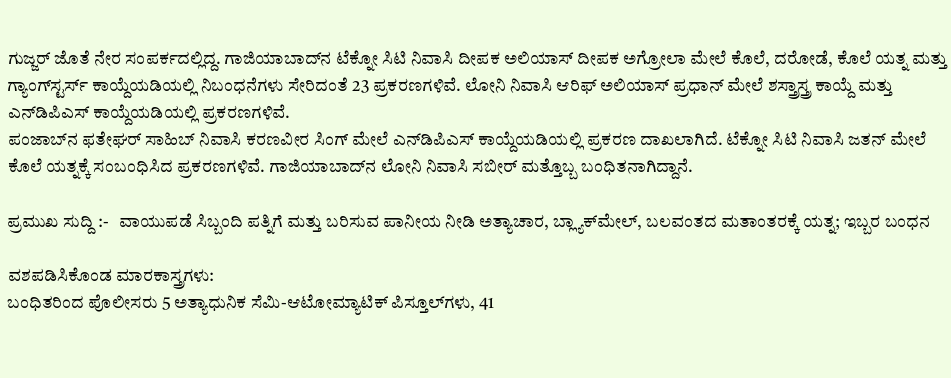ಗುಜ್ಜರ್ ಜೊತೆ ನೇರ ಸಂಪರ್ಕದಲ್ಲಿದ್ದ. ಗಾಜಿಯಾಬಾದ್‌ನ ಟೆಕ್ನೋ ಸಿಟಿ ನಿವಾಸಿ ದೀಪಕ ಅಲಿಯಾಸ್ ದೀಪಕ ಅಗ್ರೋಲಾ ಮೇಲೆ ಕೊಲೆ, ದರೋಡೆ, ಕೊಲೆ ಯತ್ನ ಮತ್ತು ಗ್ಯಾಂಗ್‌ಸ್ಟರ್ಸ್ ಕಾಯ್ದೆಯಡಿಯಲ್ಲಿ ನಿಬಂಧನೆಗಳು ಸೇರಿದಂತೆ 23 ಪ್ರಕರಣಗಳಿವೆ. ಲೋನಿ ನಿವಾಸಿ ಆರಿಫ್ ಅಲಿಯಾಸ್ ಪ್ರಧಾನ್ ಮೇಲೆ ಶಸ್ತ್ರಾಸ್ತ್ರ ಕಾಯ್ದೆ ಮತ್ತು ಎನ್‌ಡಿಪಿಎಸ್ ಕಾಯ್ದೆಯಡಿಯಲ್ಲಿ ಪ್ರಕರಣಗಳಿವೆ.
ಪಂಜಾಬ್‌ನ ಫತೇಘರ್ ಸಾಹಿಬ್ ನಿವಾಸಿ ಕರಣವೀರ ಸಿಂಗ್ ಮೇಲೆ ಎನ್‌ಡಿಪಿಎಸ್ ಕಾಯ್ದೆಯಡಿಯಲ್ಲಿ ಪ್ರಕರಣ ದಾಖಲಾಗಿದೆ. ಟೆಕ್ನೋ ಸಿಟಿ ನಿವಾಸಿ ಜತನ್ ಮೇಲೆ ಕೊಲೆ ಯತ್ನಕ್ಕೆ ಸಂಬಂಧಿಸಿದ ಪ್ರಕರಣಗಳಿವೆ. ಗಾಜಿಯಾಬಾದ್‌ನ ಲೋನಿ ನಿವಾಸಿ ಸಬೀರ್ ಮತ್ತೊಬ್ಬ ಬಂಧಿತನಾಗಿದ್ದಾನೆ.

ಪ್ರಮುಖ ಸುದ್ದಿ :-   ವಾಯುಪಡೆ ಸಿಬ್ಬಂದಿ ಪತ್ನಿಗೆ ಮತ್ತು ಬರಿಸುವ ಪಾನೀಯ ನೀಡಿ ಅತ್ಯಾಚಾರ, ಬ್ಲ್ಯಾಕ್‌ಮೇಲ್, ಬಲವಂತದ ಮತಾಂತರಕ್ಕೆ ಯತ್ನ; ಇಬ್ಬರ ಬಂಧನ

ವಶಪಡಿಸಿಕೊಂಡ ಮಾರಕಾಸ್ತ್ರಗಳು:
ಬಂಧಿತರಿಂದ ಪೊಲೀಸರು 5 ಅತ್ಯಾಧುನಿಕ ಸೆಮಿ-ಆಟೋಮ್ಯಾಟಿಕ್ ಪಿಸ್ತೂಲ್‌ಗಳು, 41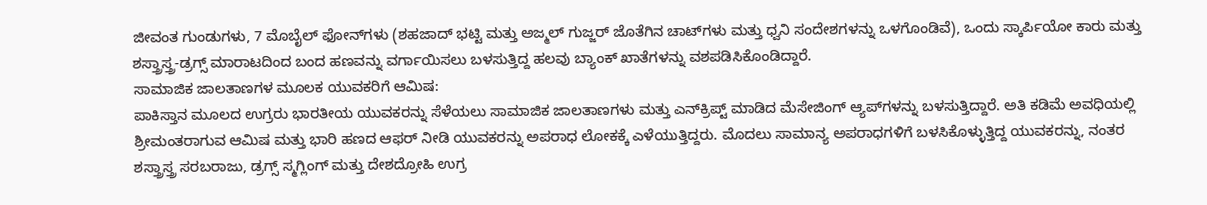ಜೀವಂತ ಗುಂಡುಗಳು, 7 ಮೊಬೈಲ್ ಫೋನ್‌ಗಳು (ಶಹಜಾದ್ ಭಟ್ಟಿ ಮತ್ತು ಅಜ್ಮಲ್ ಗುಜ್ಜರ್ ಜೊತೆಗಿನ ಚಾಟ್‌ಗಳು ಮತ್ತು ಧ್ವನಿ ಸಂದೇಶಗಳನ್ನು ಒಳಗೊಂಡಿವೆ), ಒಂದು ಸ್ಕಾರ್ಪಿಯೋ ಕಾರು ಮತ್ತು ಶಸ್ತ್ರಾಸ್ತ್ರ-ಡ್ರಗ್ಸ್ ಮಾರಾಟದಿಂದ ಬಂದ ಹಣವನ್ನು ವರ್ಗಾಯಿಸಲು ಬಳಸುತ್ತಿದ್ದ ಹಲವು ಬ್ಯಾಂಕ್ ಖಾತೆಗಳನ್ನು ವಶಪಡಿಸಿಕೊಂಡಿದ್ದಾರೆ.
ಸಾಮಾಜಿಕ ಜಾಲತಾಣಗಳ ಮೂಲಕ ಯುವಕರಿಗೆ ಆಮಿಷ:
ಪಾಕಿಸ್ತಾನ ಮೂಲದ ಉಗ್ರರು ಭಾರತೀಯ ಯುವಕರನ್ನು ಸೆಳೆಯಲು ಸಾಮಾಜಿಕ ಜಾಲತಾಣಗಳು ಮತ್ತು ಎನ್‌ಕ್ರಿಪ್ಟ್ ಮಾಡಿದ ಮೆಸೇಜಿಂಗ್ ಆ್ಯಪ್‌ಗಳನ್ನು ಬಳಸುತ್ತಿದ್ದಾರೆ. ಅತಿ ಕಡಿಮೆ ಅವಧಿಯಲ್ಲಿ ಶ್ರೀಮಂತರಾಗುವ ಆಮಿಷ ಮತ್ತು ಭಾರಿ ಹಣದ ಆಫರ್ ನೀಡಿ ಯುವಕರನ್ನು ಅಪರಾಧ ಲೋಕಕ್ಕೆ ಎಳೆಯುತ್ತಿದ್ದರು. ಮೊದಲು ಸಾಮಾನ್ಯ ಅಪರಾಧಗಳಿಗೆ ಬಳಸಿಕೊಳ್ಳುತ್ತಿದ್ದ ಯುವಕರನ್ನು, ನಂತರ ಶಸ್ತ್ರಾಸ್ತ್ರ ಸರಬರಾಜು, ಡ್ರಗ್ಸ್ ಸ್ಮಗ್ಲಿಂಗ್ ಮತ್ತು ದೇಶದ್ರೋಹಿ ಉಗ್ರ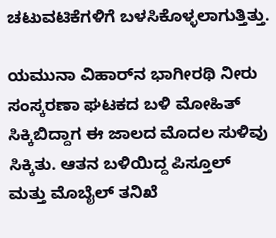ಚಟುವಟಿಕೆಗಳಿಗೆ ಬಳಸಿಕೊಳ್ಳಲಾಗುತ್ತಿತ್ತು.

ಯಮುನಾ ವಿಹಾರ್‌ನ ಭಾಗೀರಥಿ ನೀರು ಸಂಸ್ಕರಣಾ ಘಟಕದ ಬಳಿ ಮೋಹಿತ್ ಸಿಕ್ಕಿಬಿದ್ದಾಗ ಈ ಜಾಲದ ಮೊದಲ ಸುಳಿವು ಸಿಕ್ಕಿತು. ಆತನ ಬಳಿಯಿದ್ದ ಪಿಸ್ತೂಲ್ ಮತ್ತು ಮೊಬೈಲ್ ತನಿಖೆ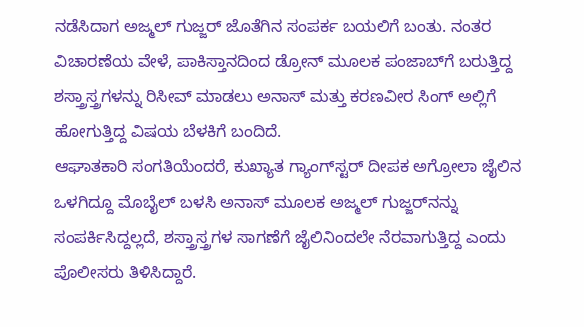ನಡೆಸಿದಾಗ ಅಜ್ಮಲ್ ಗುಜ್ಜರ್ ಜೊತೆಗಿನ ಸಂಪರ್ಕ ಬಯಲಿಗೆ ಬಂತು. ನಂತರ ವಿಚಾರಣೆಯ ವೇಳೆ, ಪಾಕಿಸ್ತಾನದಿಂದ ಡ್ರೋನ್ ಮೂಲಕ ಪಂಜಾಬ್‌ಗೆ ಬರುತ್ತಿದ್ದ ಶಸ್ತ್ರಾಸ್ತ್ರಗಳನ್ನು ರಿಸೀವ್ ಮಾಡಲು ಅನಾಸ್ ಮತ್ತು ಕರಣವೀರ ಸಿಂಗ್ ಅಲ್ಲಿಗೆ ಹೋಗುತ್ತಿದ್ದ ವಿಷಯ ಬೆಳಕಿಗೆ ಬಂದಿದೆ.
ಆಘಾತಕಾರಿ ಸಂಗತಿಯೆಂದರೆ, ಕುಖ್ಯಾತ ಗ್ಯಾಂಗ್‌ಸ್ಟರ್ ದೀಪಕ ಅಗ್ರೋಲಾ ಜೈಲಿನ ಒಳಗಿದ್ದೂ ಮೊಬೈಲ್ ಬಳಸಿ ಅನಾಸ್ ಮೂಲಕ ಅಜ್ಮಲ್ ಗುಜ್ಜರ್‌ನನ್ನು ಸಂಪರ್ಕಿಸಿದ್ದಲ್ಲದೆ, ಶಸ್ತ್ರಾಸ್ತ್ರಗಳ ಸಾಗಣೆಗೆ ಜೈಲಿನಿಂದಲೇ ನೆರವಾಗುತ್ತಿದ್ದ ಎಂದು ಪೊಲೀಸರು ತಿಳಿಸಿದ್ದಾರೆ.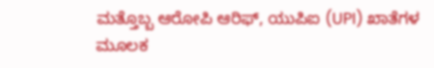ಮತ್ತೊಬ್ಬ ಆರೋಪಿ ಆರಿಫ್, ಯುಪಿಐ (UPI) ಖಾತೆಗಳ ಮೂಲಕ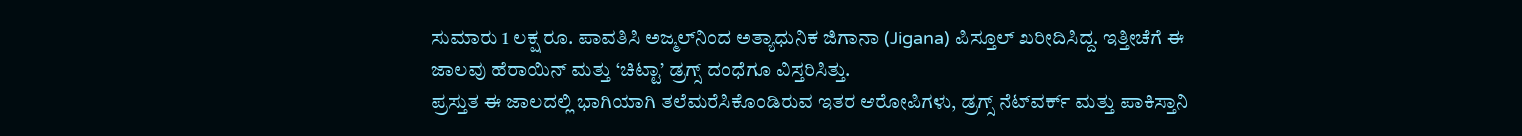ಸುಮಾರು 1 ಲಕ್ಷ ರೂ. ಪಾವತಿಸಿ ಅಜ್ಮಲ್‌ನಿಂದ ಅತ್ಯಾಧುನಿಕ ಜಿಗಾನಾ (Jigana) ಪಿಸ್ತೂಲ್ ಖರೀದಿಸಿದ್ದ. ಇತ್ತೀಚೆಗೆ ಈ ಜಾಲವು ಹೆರಾಯಿನ್ ಮತ್ತು ‘ಚಿಟ್ಟಾ’ ಡ್ರಗ್ಸ್ ದಂಧೆಗೂ ವಿಸ್ತರಿಸಿತ್ತು.
ಪ್ರಸ್ತುತ ಈ ಜಾಲದಲ್ಲಿ ಭಾಗಿಯಾಗಿ ತಲೆಮರೆಸಿಕೊಂಡಿರುವ ಇತರ ಆರೋಪಿಗಳು, ಡ್ರಗ್ಸ್ ನೆಟ್‌ವರ್ಕ್ ಮತ್ತು ಪಾಕಿಸ್ತಾನಿ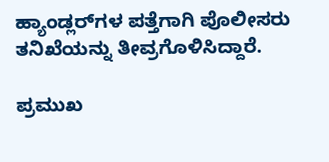ಹ್ಯಾಂಡ್ಲರ್‌ಗಳ ಪತ್ತೆಗಾಗಿ ಪೊಲೀಸರು ತನಿಖೆಯನ್ನು ತೀವ್ರಗೊಳಿಸಿದ್ದಾರೆ.

ಪ್ರಮುಖ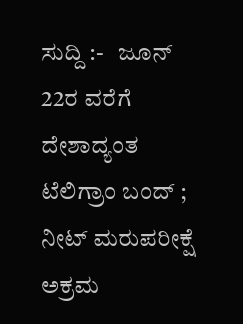ಸುದ್ದಿ :-   ಜೂನ್ 22ರ ವರೆಗೆ ದೇಶಾದ್ಯಂತ ಟೆಲಿಗ್ರಾಂ ಬಂದ್‌ ; ನೀಟ್ ಮರುಪರೀಕ್ಷೆ ಅಕ್ರಮ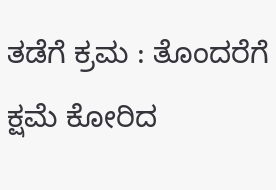ತಡೆಗೆ ಕ್ರಮ : ತೊಂದರೆಗೆ ಕ್ಷಮೆ ಕೋರಿದ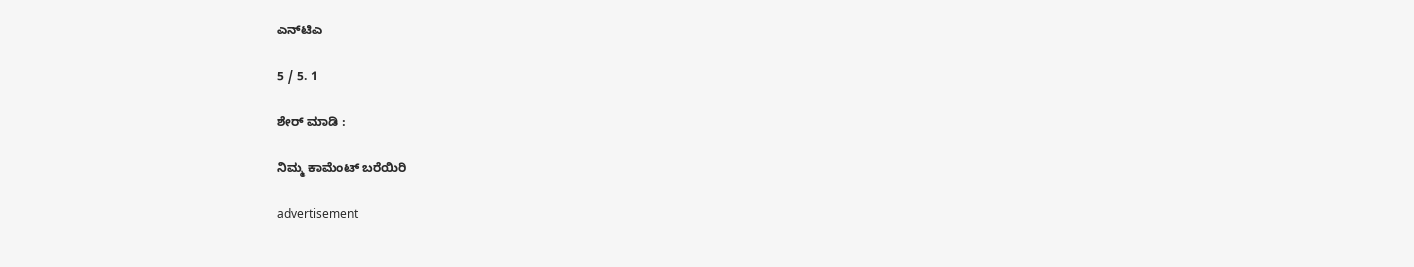ಎನ್‌ಟಿಎ

5 / 5. 1

ಶೇರ್ ಮಾಡಿ :

ನಿಮ್ಮ ಕಾಮೆಂಟ್ ಬರೆಯಿರಿ

advertisement